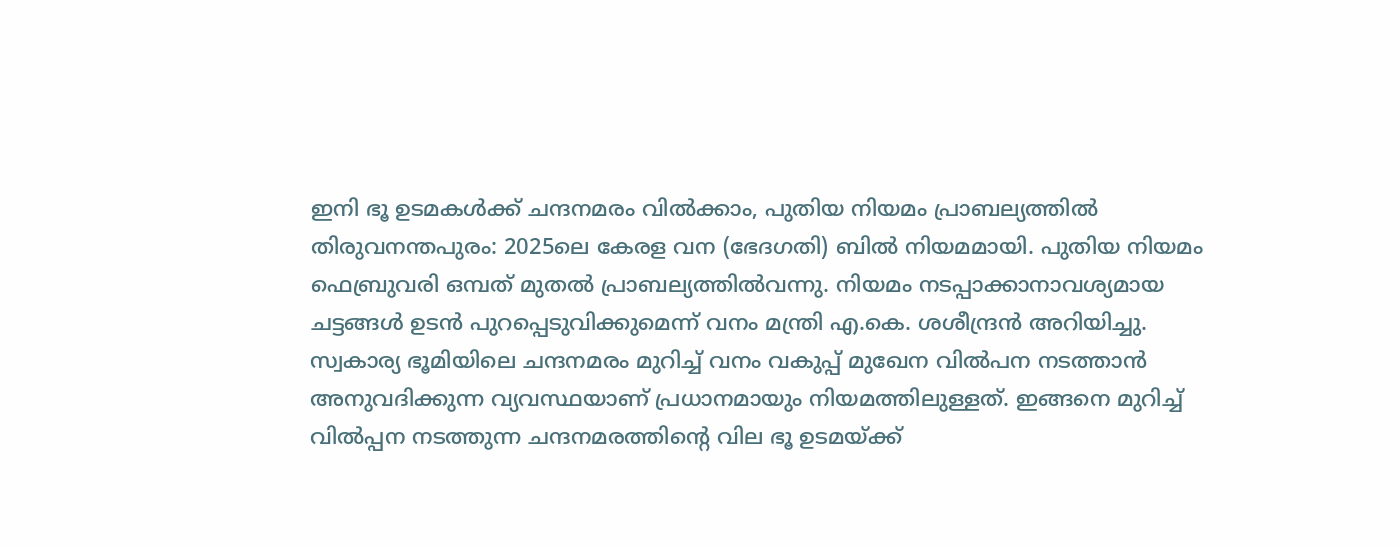ഇനി ഭൂ ഉടമകൾക്ക് ചന്ദനമരം വിൽക്കാം, പുതിയ നിയമം പ്രാബല്യത്തിൽ
തിരുവനന്തപുരം: 2025ലെ കേരള വന (ഭേദഗതി) ബിൽ നിയമമായി. പുതിയ നിയമം ഫെബ്രുവരി ഒമ്പത് മുതൽ പ്രാബല്യത്തിൽവന്നു. നിയമം നടപ്പാക്കാനാവശ്യമായ ചട്ടങ്ങൾ ഉടൻ പുറപ്പെടുവിക്കുമെന്ന് വനം മന്ത്രി എ.കെ. ശശീന്ദ്രൻ അറിയിച്ചു. സ്വകാര്യ ഭൂമിയിലെ ചന്ദനമരം മുറിച്ച് വനം വകുപ്പ് മുഖേന വിൽപന നടത്താൻ അനുവദിക്കുന്ന വ്യവസ്ഥയാണ് പ്രധാനമായും നിയമത്തിലുള്ളത്. ഇങ്ങനെ മുറിച്ച് വിൽപ്പന നടത്തുന്ന ചന്ദനമരത്തിന്റെ വില ഭൂ ഉടമയ്ക്ക്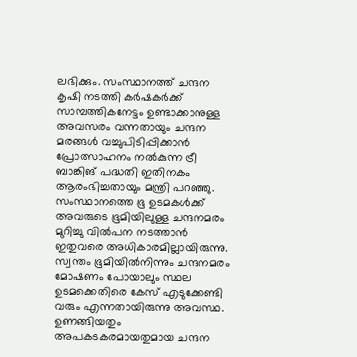ലഭിക്കും. സംസ്ഥാനത്ത് ചന്ദന കൃഷി നടത്തി കർഷകർക്ക് സാമ്പത്തികനേട്ടം ഉണ്ടാക്കാനുള്ള അവസരം വന്നതായും ചന്ദന മരങ്ങൾ വച്ചുപിടിപ്പിക്കാൻ പ്രോത്സാഹനം നൽകുന്ന ട്രീ ബാങ്കിങ് പദ്ധതി ഇതിനകം ആരംഭിച്ചതായും മന്ത്രി പറഞ്ഞു.
സംസ്ഥാനത്തെ ഭൂ ഉടമകൾക്ക് അവരുടെ ഭൂമിയിലുള്ള ചന്ദനമരം മുറിച്ചു വിൽപന നടത്താൻ ഇതുവരെ അധികാരമില്ലായിരുന്നു. സ്വന്തം ഭൂമിയിൽനിന്നും ചന്ദനമരം മോഷണം പോയാലും സ്ഥല ഉടമക്കെതിരെ കേസ് എടുക്കേണ്ടി വരും എന്നതായിരുന്നു അവസ്ഥ. ഉണങ്ങിയതും അപകടകരമായതുമായ ചന്ദന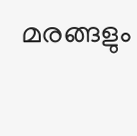മരങ്ങളും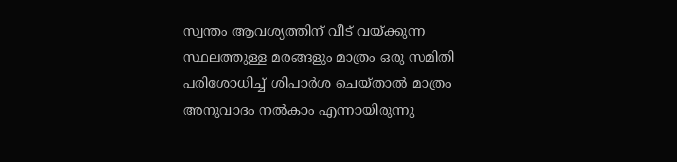സ്വന്തം ആവശ്യത്തിന് വീട് വയ്ക്കുന്ന സ്ഥലത്തുള്ള മരങ്ങളും മാത്രം ഒരു സമിതി പരിശോധിച്ച് ശിപാർശ ചെയ്താൽ മാത്രം അനുവാദം നൽകാം എന്നായിരുന്നു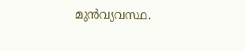മുൻവ്യവസ്ഥ.